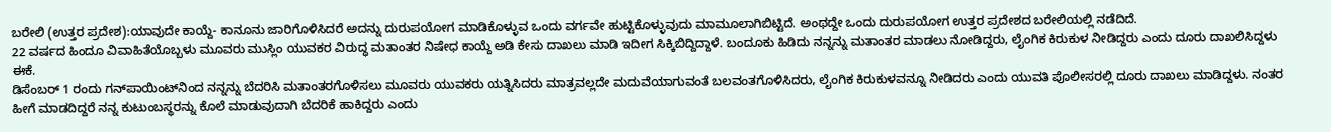ಬರೇಲಿ (ಉತ್ತರ ಪ್ರದೇಶ):ಯಾವುದೇ ಕಾಯ್ದೆ- ಕಾನೂನು ಜಾರಿಗೊಳಿಸಿದರೆ ಅದನ್ನು ದುರುಪಯೋಗ ಮಾಡಿಕೊಳ್ಳುವ ಒಂದು ವರ್ಗವೇ ಹುಟ್ಟಿಕೊಳ್ಳುವುದು ಮಾಮೂಲಾಗಿಬಿಟ್ಟಿದೆ. ಅಂಥದ್ದೇ ಒಂದು ದುರುಪಯೋಗ ಉತ್ತರ ಪ್ರದೇಶದ ಬರೇಲಿಯಲ್ಲಿ ನಡೆದಿದೆ.
22 ವರ್ಷದ ಹಿಂದೂ ವಿವಾಹಿತೆಯೊಬ್ಬಳು ಮೂವರು ಮುಸ್ಲಿಂ ಯುವಕರ ವಿರುದ್ಧ ಮತಾಂತರ ನಿಷೇಧ ಕಾಯ್ದೆ ಅಡಿ ಕೇಸು ದಾಖಲು ಮಾಡಿ ಇದೀಗ ಸಿಕ್ಕಿಬಿದ್ದಿದ್ದಾಳೆ. ಬಂದೂಕು ಹಿಡಿದು ನನ್ನನ್ನು ಮತಾಂತರ ಮಾಡಲು ನೋಡಿದ್ದರು, ಲೈಂಗಿಕ ಕಿರುಕುಳ ನೀಡಿದ್ದರು ಎಂದು ದೂರು ದಾಖಲಿಸಿದ್ದಳು ಈಕೆ.
ಡಿಸೆಂಬರ್ 1 ರಂದು ಗನ್‌ಪಾಯಿಂಟ್‌ನಿಂದ ನನ್ನನ್ನು ಬೆದರಿಸಿ ಮತಾಂತರಗೊಳಿಸಲು ಮೂವರು ಯುವಕರು ಯತ್ನಿಸಿದರು ಮಾತ್ರವಲ್ಲದೇ ಮದುವೆಯಾಗುವಂತೆ ಬಲವಂತಗೊಳಿಸಿದರು, ಲೈಂಗಿಕ ಕಿರುಕುಳವನ್ನೂ ನೀಡಿದರು ಎಂದು ಯುವತಿ ಪೊಲೀಸರಲ್ಲಿ ದೂರು ದಾಖಲು ಮಾಡಿದ್ದಳು. ನಂತರ ಹೀಗೆ ಮಾಡದಿದ್ದರೆ ನನ್ನ ಕುಟುಂಬಸ್ಥರನ್ನು ಕೊಲೆ ಮಾಡುವುದಾಗಿ ಬೆದರಿಕೆ ಹಾಕಿದ್ದರು ಎಂದು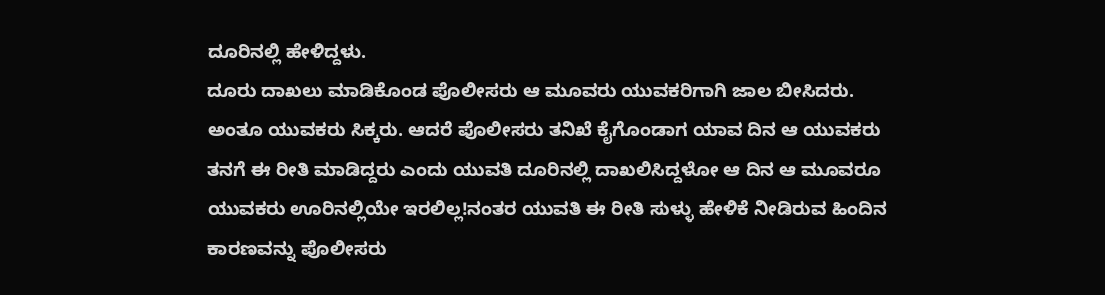ದೂರಿನಲ್ಲಿ ಹೇಳಿದ್ದಳು.
ದೂರು ದಾಖಲು ಮಾಡಿಕೊಂಡ ಪೊಲೀಸರು ಆ ಮೂವರು ಯುವಕರಿಗಾಗಿ ಜಾಲ ಬೀಸಿದರು. ಅಂತೂ ಯುವಕರು ಸಿಕ್ಕರು. ಆದರೆ ಪೊಲೀಸರು ತನಿಖೆ ಕೈಗೊಂಡಾಗ ಯಾವ ದಿನ ಆ ಯುವಕರು ತನಗೆ ಈ ರೀತಿ ಮಾಡಿದ್ದರು ಎಂದು ಯುವತಿ ದೂರಿನಲ್ಲಿ ದಾಖಲಿಸಿದ್ದಳೋ ಆ ದಿನ ಆ ಮೂವರೂ ಯುವಕರು ಊರಿನಲ್ಲಿಯೇ ಇರಲಿಲ್ಲ!ನಂತರ ಯುವತಿ ಈ ರೀತಿ ಸುಳ್ಳು ಹೇಳಿಕೆ ನೀಡಿರುವ ಹಿಂದಿನ ಕಾರಣವನ್ನು ಪೊಲೀಸರು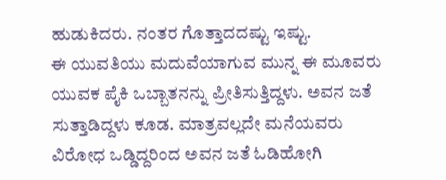ಹುಡುಕಿದರು. ನಂತರ ಗೊತ್ತಾದದಷ್ಟು ಇಷ್ಟು.
ಈ ಯುವತಿಯು ಮದುವೆಯಾಗುವ ಮುನ್ನ ಈ ಮೂವರು ಯುವಕ ಪೈಕಿ ಒಬ್ಬಾತನನ್ನು ಪ್ರೀತಿಸುತ್ತಿದ್ದಳು. ಅವನ ಜತೆ ಸುತ್ತಾಡಿದ್ದಳು ಕೂಡ. ಮಾತ್ರವಲ್ಲದೇ ಮನೆಯವರು ವಿರೋಧ ಒಡ್ಡಿದ್ದರಿಂದ ಅವನ ಜತೆ ಓಡಿಹೋಗಿ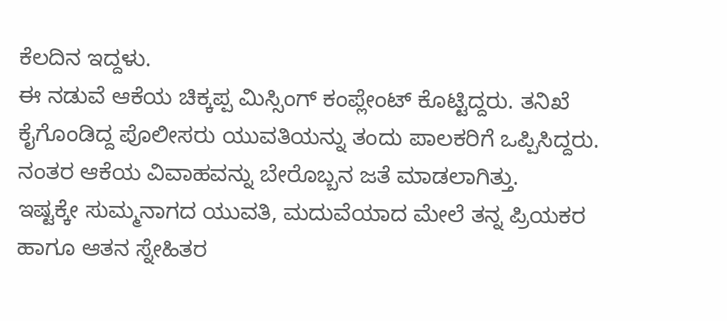ಕೆಲದಿನ ಇದ್ದಳು.
ಈ ನಡುವೆ ಆಕೆಯ ಚಿಕ್ಕಪ್ಪ ಮಿಸ್ಸಿಂಗ್ ಕಂಪ್ಲೇಂಟ್ ಕೊಟ್ಟಿದ್ದರು. ತನಿಖೆ ಕೈಗೊಂಡಿದ್ದ ಪೊಲೀಸರು ಯುವತಿಯನ್ನು ತಂದು ಪಾಲಕರಿಗೆ ಒಪ್ಪಿಸಿದ್ದರು. ನಂತರ ಆಕೆಯ ವಿವಾಹವನ್ನು ಬೇರೊಬ್ಬನ ಜತೆ ಮಾಡಲಾಗಿತ್ತು.
ಇಷ್ಟಕ್ಕೇ ಸುಮ್ಮನಾಗದ ಯುವತಿ, ಮದುವೆಯಾದ ಮೇಲೆ ತನ್ನ ಪ್ರಿಯಕರ ಹಾಗೂ ಆತನ ಸ್ನೇಹಿತರ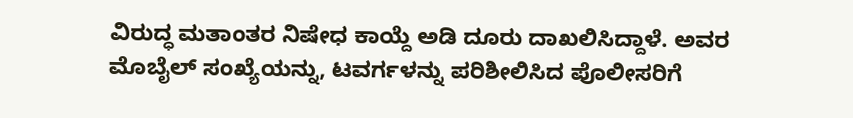ವಿರುದ್ಧ ಮತಾಂತರ ನಿಷೇಧ ಕಾಯ್ದೆ ಅಡಿ ದೂರು ದಾಖಲಿಸಿದ್ದಾಳೆ. ಅವರ ಮೊಬೈಲ್ ಸಂಖ್ಯೆಯನ್ನು, ಟವರ್ಗಳನ್ನು ಪರಿಶೀಲಿಸಿದ ಪೊಲೀಸರಿಗೆ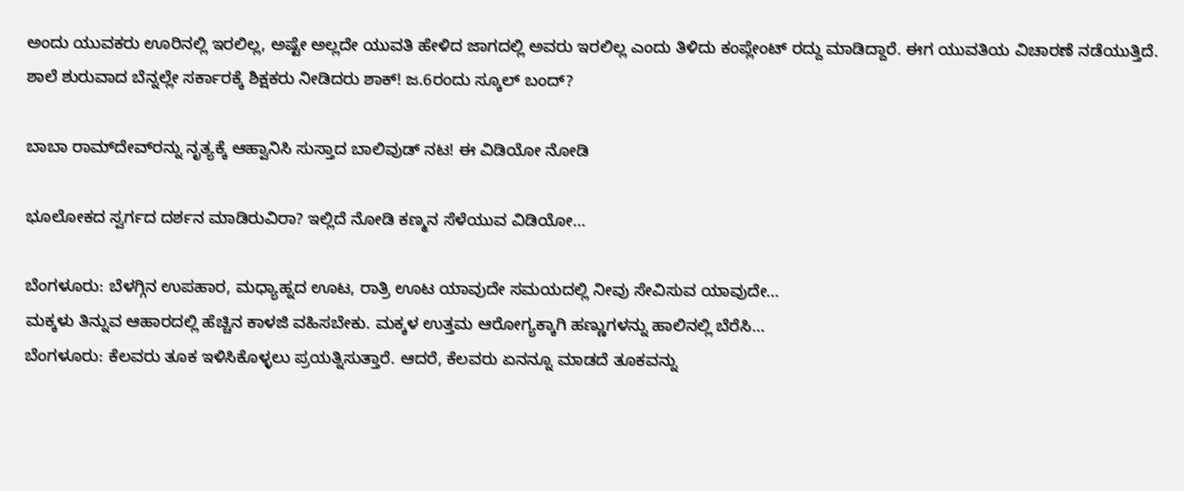ಅಂದು ಯುವಕರು ಊರಿನಲ್ಲಿ ಇರಲಿಲ್ಲ, ಅಷ್ಟೇ ಅಲ್ಲದೇ ಯುವತಿ ಹೇಳಿದ ಜಾಗದಲ್ಲಿ ಅವರು ಇರಲಿಲ್ಲ ಎಂದು ತಿಳಿದು ಕಂಪ್ಲೇಂಟ್ ರದ್ದು ಮಾಡಿದ್ದಾರೆ. ಈಗ ಯುವತಿಯ ವಿಚಾರಣೆ ನಡೆಯುತ್ತಿದೆ.
ಶಾಲೆ ಶುರುವಾದ ಬೆನ್ನಲ್ಲೇ ಸರ್ಕಾರಕ್ಕೆ ಶಿಕ್ಷಕರು ನೀಡಿದರು ಶಾಕ್! ಜ.6ರಂದು ಸ್ಕೂಲ್ ಬಂದ್?

ಬಾಬಾ ರಾಮ್‌ದೇವ್‌ರನ್ನು ನೃತ್ಯಕ್ಕೆ ಆಹ್ವಾನಿಸಿ ಸುಸ್ತಾದ ಬಾಲಿವುಡ್ ನಟ! ಈ ವಿಡಿಯೋ ನೋಡಿ

ಭೂಲೋಕದ ಸ್ವರ್ಗದ ದರ್ಶನ ಮಾಡಿರುವಿರಾ? ಇಲ್ಲಿದೆ ನೋಡಿ ಕಣ್ಮನ ಸೆಳೆಯುವ ವಿಡಿಯೋ…

ಬೆಂಗಳೂರು: ಬೆಳಗ್ಗಿನ ಉಪಹಾರ, ಮಧ್ಯಾಹ್ನದ ಊಟ, ರಾತ್ರಿ ಊಟ ಯಾವುದೇ ಸಮಯದಲ್ಲಿ ನೀವು ಸೇವಿಸುವ ಯಾವುದೇ…
ಮಕ್ಕಳು ತಿನ್ನುವ ಆಹಾರದಲ್ಲಿ ಹೆಚ್ಚಿನ ಕಾಳಜಿ ವಹಿಸಬೇಕು. ಮಕ್ಕಳ ಉತ್ತಮ ಆರೋಗ್ಯಕ್ಕಾಗಿ ಹಣ್ಣುಗಳನ್ನು ಹಾಲಿನಲ್ಲಿ ಬೆರೆಸಿ…
ಬೆಂಗಳೂರು: ಕೆಲವರು ತೂಕ ಇಳಿಸಿಕೊಳ್ಳಲು ಪ್ರಯತ್ನಿಸುತ್ತಾರೆ. ಆದರೆ, ಕೆಲವರು ಏನನ್ನೂ ಮಾಡದೆ ತೂಕವನ್ನು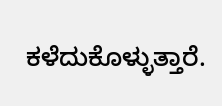ಕಳೆದುಕೊಳ್ಳುತ್ತಾರೆ.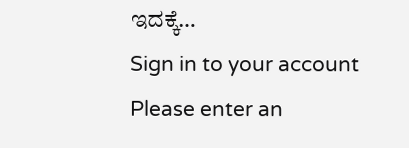ಇದಕ್ಕೆ…
Sign in to your account
Please enter an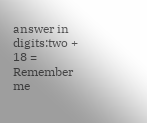answer in digits:two + 18 =
Remember me